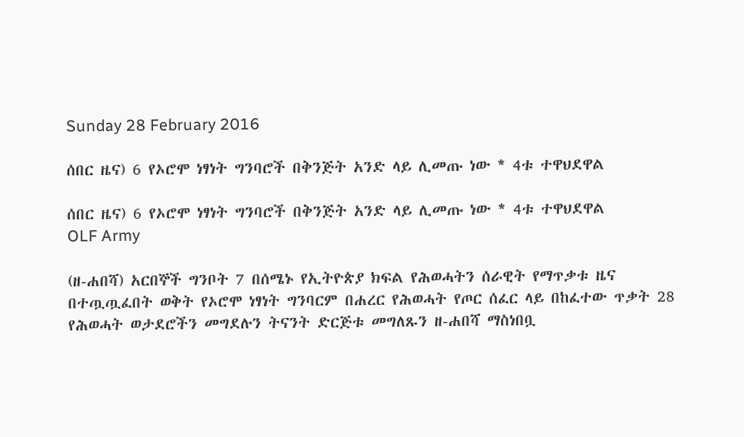Sunday 28 February 2016

ሰበር ዜና) 6 የኦሮሞ ነፃነት ግንባሮች በቅንጅት አንድ ላይ ሊመጡ ነው * 4ቱ ተዋህደዋል

ሰበር ዜና) 6 የኦሮሞ ነፃነት ግንባሮች በቅንጅት አንድ ላይ ሊመጡ ነው * 4ቱ ተዋህደዋል
OLF Army

(ዘ-ሐበሻ) አርበኞች ግንቦት 7 በሰሜኑ የኢትዮጵያ ክፍል የሕወሓትን ሰራዊት የማጥቃቱ ዜና በተጧጧፈበት ወቅት የኦሮሞ ነፃነት ግንባርም በሐረር የሕወሓት የጦር ሰፈር ላይ በከፈተው ጥቃት 28 የሕወሓት ወታደሮችን መግደሉን ትናንት ድርጅቱ መግለጹን ዘ-ሐበሻ ማስነበቧ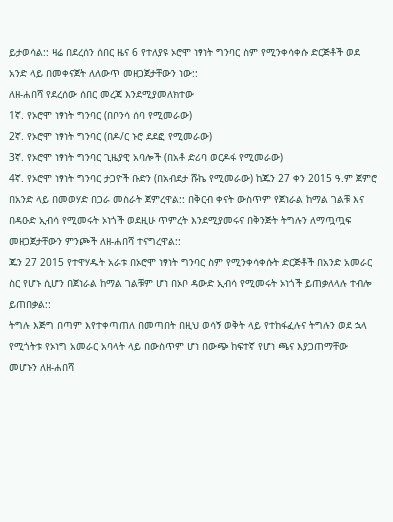ይታወሳል:: ዛሬ በደረሰን ሰበር ዜና 6 የተለያዩ ኦሮሞ ነፃነት ግንባር ስም የሚንቀሳቀሱ ድርጅቶች ወደ አንድ ላይ በመቀናጀት ለለውጥ መዘጋጀታቸውን ነው::
ለዘ-ሐበሻ የደረሰው ሰበር መረጃ እንደሚያመለክተው
1ኛ. የኦሮሞ ነፃነት ግንባር (በቦንሳ ሰባ የሚመራው)
2ኛ. የኦሮሞ ነፃነት ግንባር (በዶ/ር ኑሮ ደደፎ የሚመራው)
3ኛ. የኦሮሞ ነፃነት ግንባር ጊዜያዊ አባሎች (በአቶ ድሪባ ወርዶፋ የሚመራው)
4ኛ. የኦሮሞ ነፃነት ግንባር ታጋዮች ቡድን (በአብደታ ሹኬ የሚመራው) ከጁን 27 ቀን 2015 ዓ.ም ጀምሮ በአንድ ላይ በመወሃድ በጋራ መስራት ጀምረዋል:: በቅርብ ቀናት ውስጥም የጀነራል ከማል ገልቹ እና በዳዑድ ኢብሳ የሚመሩት ኦነጎች ወደዚሁ ጥምረት እንደሚያመሩና በቅንጅት ትግሉን ለማጧጧፍ መዘጋጀታቸውን ምንጮች ለዘ-ሐበሻ ተናግረዋል::
ጁን 27 2015 የተዋሃዱት አራቱ በኦሮሞ ነፃነት ግንባር ስም የሚንቀሳቀሱት ድርጅቶች በአንድ አመራር ስር የሆኑ ሲሆን በጀነራል ከማል ገልቹም ሆነ በኦቦ ዳውድ ኢብሳ የሚመሩት ኦነጎች ይጠቃለላሉ ተብሎ ይጠበቃል::
ትግሉ እጅግ በጣም እየተቀጣጠለ በመጣበት በዚህ ወሳኝ ወቅት ላይ የተከፋፈሉና ትግሉን ወደ ኋላ የሚጎትቱ የኦነግ አመራር አባላት ላይ በውስጥም ሆነ በውጭ ከፍተኛ የሆነ ጫና እያጋጠማቸው መሆኑን ለዘ-ሐበሻ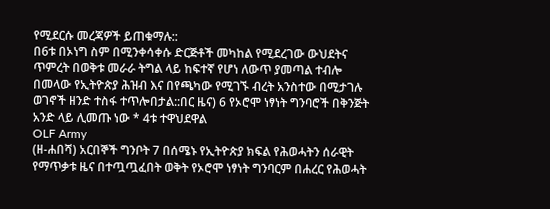የሚደርሱ መረጃዎች ይጠቁማሉ::
በ6ቱ በኦነግ ስም በሚንቀሳቀሱ ድርጅቶች መካከል የሚደረገው ውህደትና ጥምረት በወቅቱ መራራ ትግል ላይ ከፍተኛ የሆነ ለውጥ ያመጣል ተብሎ በመላው የኢትዮጵያ ሕዝብ እና በየጫካው የሚገኙ ብረት አንስተው በሚታገሉ ወገኖች ዘንድ ተስፋ ተጥሎበታል::በር ዜና) 6 የኦሮሞ ነፃነት ግንባሮች በቅንጅት አንድ ላይ ሊመጡ ነው * 4ቱ ተዋህደዋል
OLF Army
(ዘ-ሐበሻ) አርበኞች ግንቦት 7 በሰሜኑ የኢትዮጵያ ክፍል የሕወሓትን ሰራዊት የማጥቃቱ ዜና በተጧጧፈበት ወቅት የኦሮሞ ነፃነት ግንባርም በሐረር የሕወሓት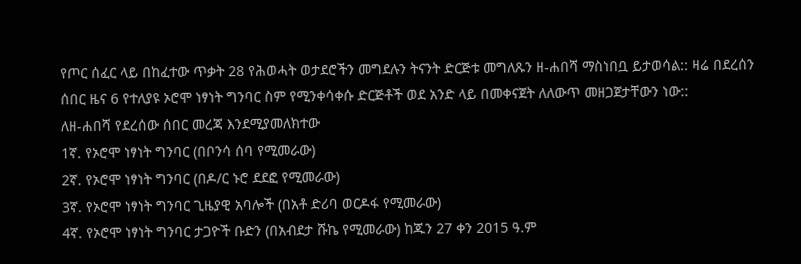የጦር ሰፈር ላይ በከፈተው ጥቃት 28 የሕወሓት ወታደሮችን መግደሉን ትናንት ድርጅቱ መግለጹን ዘ-ሐበሻ ማስነበቧ ይታወሳል:: ዛሬ በደረሰን ሰበር ዜና 6 የተለያዩ ኦሮሞ ነፃነት ግንባር ስም የሚንቀሳቀሱ ድርጅቶች ወደ አንድ ላይ በመቀናጀት ለለውጥ መዘጋጀታቸውን ነው::
ለዘ-ሐበሻ የደረሰው ሰበር መረጃ እንደሚያመለክተው
1ኛ. የኦሮሞ ነፃነት ግንባር (በቦንሳ ሰባ የሚመራው)
2ኛ. የኦሮሞ ነፃነት ግንባር (በዶ/ር ኑሮ ደደፎ የሚመራው)
3ኛ. የኦሮሞ ነፃነት ግንባር ጊዜያዊ አባሎች (በአቶ ድሪባ ወርዶፋ የሚመራው)
4ኛ. የኦሮሞ ነፃነት ግንባር ታጋዮች ቡድን (በአብደታ ሹኬ የሚመራው) ከጁን 27 ቀን 2015 ዓ.ም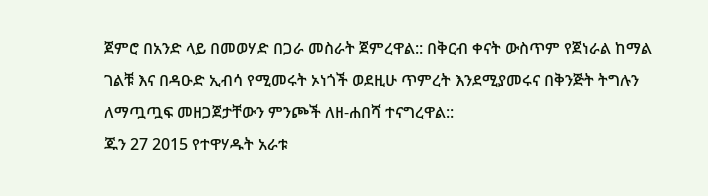ጀምሮ በአንድ ላይ በመወሃድ በጋራ መስራት ጀምረዋል:: በቅርብ ቀናት ውስጥም የጀነራል ከማል ገልቹ እና በዳዑድ ኢብሳ የሚመሩት ኦነጎች ወደዚሁ ጥምረት እንደሚያመሩና በቅንጅት ትግሉን ለማጧጧፍ መዘጋጀታቸውን ምንጮች ለዘ-ሐበሻ ተናግረዋል::
ጁን 27 2015 የተዋሃዱት አራቱ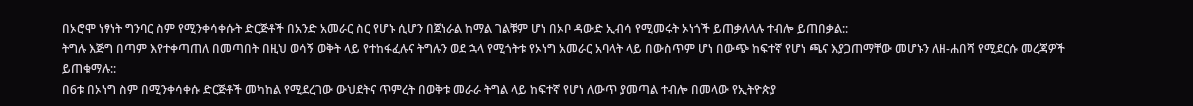በኦሮሞ ነፃነት ግንባር ስም የሚንቀሳቀሱት ድርጅቶች በአንድ አመራር ስር የሆኑ ሲሆን በጀነራል ከማል ገልቹም ሆነ በኦቦ ዳውድ ኢብሳ የሚመሩት ኦነጎች ይጠቃለላሉ ተብሎ ይጠበቃል::
ትግሉ እጅግ በጣም እየተቀጣጠለ በመጣበት በዚህ ወሳኝ ወቅት ላይ የተከፋፈሉና ትግሉን ወደ ኋላ የሚጎትቱ የኦነግ አመራር አባላት ላይ በውስጥም ሆነ በውጭ ከፍተኛ የሆነ ጫና እያጋጠማቸው መሆኑን ለዘ-ሐበሻ የሚደርሱ መረጃዎች ይጠቁማሉ::
በ6ቱ በኦነግ ስም በሚንቀሳቀሱ ድርጅቶች መካከል የሚደረገው ውህደትና ጥምረት በወቅቱ መራራ ትግል ላይ ከፍተኛ የሆነ ለውጥ ያመጣል ተብሎ በመላው የኢትዮጵያ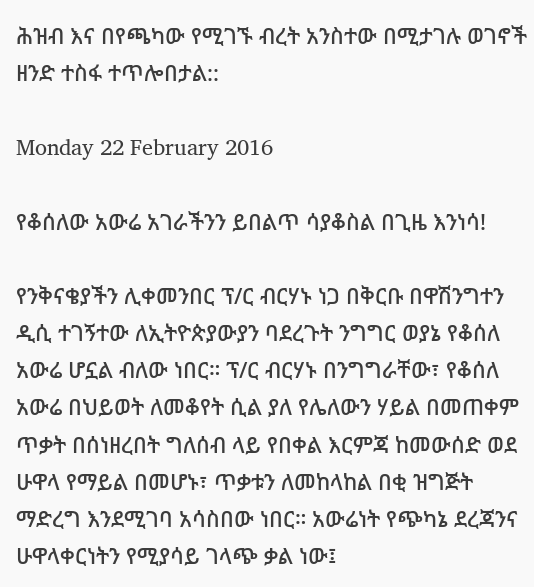ሕዝብ እና በየጫካው የሚገኙ ብረት አንስተው በሚታገሉ ወገኖች ዘንድ ተስፋ ተጥሎበታል::

Monday 22 February 2016

የቆሰለው አውሬ አገራችንን ይበልጥ ሳያቆስል በጊዜ እንነሳ!

የንቅናቄያችን ሊቀመንበር ፕ/ር ብርሃኑ ነጋ በቅርቡ በዋሽንግተን ዲሲ ተገኝተው ለኢትዮጵያውያን ባደረጉት ንግግር ወያኔ የቆሰለ አውሬ ሆኗል ብለው ነበር። ፕ/ር ብርሃኑ በንግግራቸው፣ የቆሰለ አውሬ በህይወት ለመቆየት ሲል ያለ የሌለውን ሃይል በመጠቀም ጥቃት በሰነዘረበት ግለሰብ ላይ የበቀል እርምጃ ከመውሰድ ወደ ሁዋላ የማይል በመሆኑ፣ ጥቃቱን ለመከላከል በቂ ዝግጅት ማድረግ እንደሚገባ አሳስበው ነበር። አውሬነት የጭካኔ ደረጃንና ሁዋላቀርነትን የሚያሳይ ገላጭ ቃል ነው፤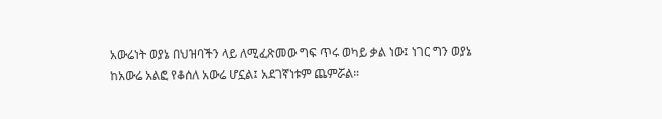አውሬነት ወያኔ በህዝባችን ላይ ለሚፈጽመው ግፍ ጥሩ ወካይ ቃል ነው፤ ነገር ግን ወያኔ ከአውሬ አልፎ የቆሰለ አውሬ ሆኗል፤ አደገኛነቱም ጨምሯል።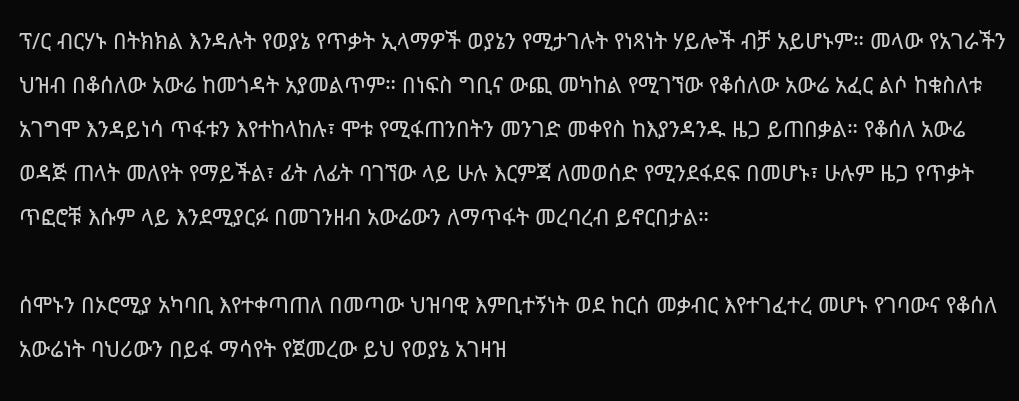ፕ/ር ብርሃኑ በትክክል እንዳሉት የወያኔ የጥቃት ኢላማዎች ወያኔን የሚታገሉት የነጻነት ሃይሎች ብቻ አይሆኑም። መላው የአገራችን ህዝብ በቆሰለው አውሬ ከመጎዳት አያመልጥም። በነፍስ ግቢና ውጪ መካከል የሚገኘው የቆሰለው አውሬ አፈር ልሶ ከቁስለቱ አገግሞ እንዳይነሳ ጥፋቱን እየተከላከሉ፣ ሞቱ የሚፋጠንበትን መንገድ መቀየስ ከእያንዳንዱ ዜጋ ይጠበቃል። የቆሰለ አውሬ ወዳጅ ጠላት መለየት የማይችል፣ ፊት ለፊት ባገኘው ላይ ሁሉ እርምጃ ለመወሰድ የሚንደፋደፍ በመሆኑ፣ ሁሉም ዜጋ የጥቃት ጥፎሮቹ እሱም ላይ እንደሚያርፉ በመገንዘብ አውሬውን ለማጥፋት መረባረብ ይኖርበታል።

ሰሞኑን በኦሮሚያ አካባቢ እየተቀጣጠለ በመጣው ህዝባዊ እምቢተኝነት ወደ ከርሰ መቃብር እየተገፈተረ መሆኑ የገባውና የቆሰለ አውሬነት ባህሪውን በይፋ ማሳየት የጀመረው ይህ የወያኔ አገዛዝ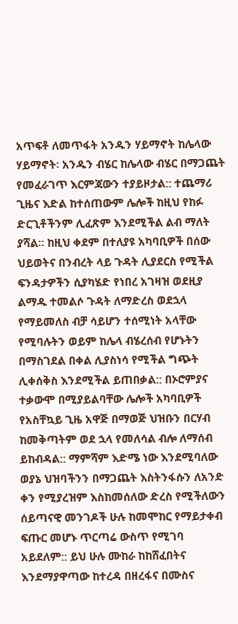አጥፍቶ ለመጥፋት አንዱን ሃይማኖት ከሌላው ሃይማኖት፡ አንዱን ብሄር ከሌላው ብሄር በማጋጨት የመፈራገጥ እርምጃውን ተያይዞታል:: ተጨማሪ ጊዜና እድል ከተሰጠውም ሌሎች ከዚህ የከፉ ድርጊቶችንም ሊፈጽም እንደሚችል ልብ ማለት ያሻል። ከዚህ ቀደም በተለያዩ አካባቢዎች በሰው ህይወትና በንብረት ላይ ጉዳት ሊያደርስ የሚችል ፍንዳታዎችን ሲያካሄድ የነበረ አገዛዝ ወደዚያ ልማዱ ተመልሶ ጉዳት ለማድረስ ወደኋላ የማይመለስ ብቻ ሳይሆን ተሰሚነት አላቸው የሚባሉትን ወይም ከሌላ ብሄረሰብ የሆኑትን በማስገደል በቀል ሊያስነሳ የሚችል ግጭት ሊቀሰቅስ እንደሚችል ይጠበቃል:: በኦሮምያና ተቃውሞ በሚያይልባቸው ሌሎች አካባቢዎች የአስቸኳይ ጊዜ አዋጅ በማወጅ ህዝቡን በርሃብ ከመቅጣትም ወደ ኋላ የመለሳል ብሎ ለማሰብ ይከብዳል:: ማምሻም እድሜ ነው እንደሚባለው ወያኔ ህዝባችንን በማጋጨት እስትንፋሱን ለአንድ ቀን የሚያረዝም እስከመሰለው ድረስ የሚችለውን ሰይጣናዊ መንገዶች ሁሉ ከመሞከር የማይታቀብ ፍጡር መሆኑ ጥርጣሬ ውስጥ የሚገባ አይደለም:: ይህ ሁሉ ሙከራ ከከሸፈበትና እንደማያዋጣው ከተረዳ በዘረፋና በሙስና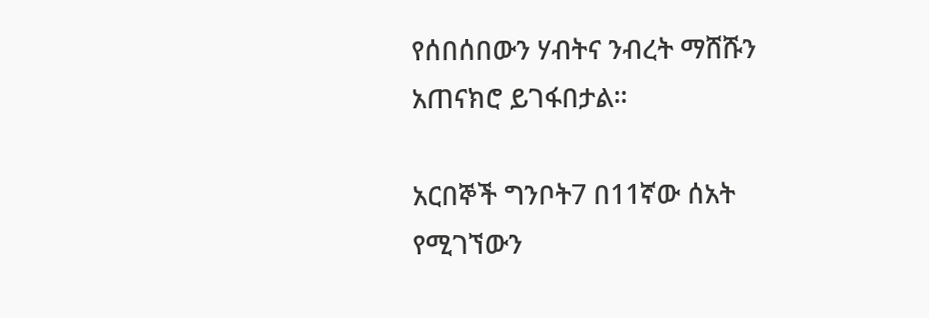የሰበሰበውን ሃብትና ንብረት ማሸሹን አጠናክሮ ይገፋበታል።

አርበኞች ግንቦት7 በ11ኛው ሰአት የሚገኘውን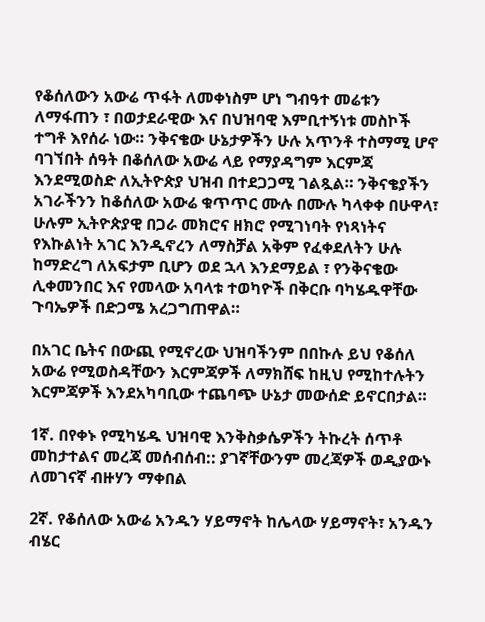የቆሰለውን አውሬ ጥፋት ለመቀነስም ሆነ ግብዓተ መሬቱን ለማፋጠን ፣ በወታደራዊው እና በህዝባዊ እምቢተኝነቱ መስኮች ተግቶ እየሰራ ነው። ንቅናቄው ሁኔታዎችን ሁሉ አጥንቶ ተስማሚ ሆኖ ባገኘበት ሰዓት በቆሰለው አውሬ ላይ የማያዳግም እርምጃ እንደሚወስድ ለኢትዮጵያ ህዝብ በተደጋጋሚ ገልጿል። ንቅናቄያችን አገራችንን ከቆሰለው አውሬ ቁጥጥር ሙሉ በሙሉ ካላቀቀ በሁዋላ፣ ሁሉም ኢትዮጵያዊ በጋራ መክሮና ዘክሮ የሚገነባት የነጻነትና የእኩልነት አገር እንዲኖረን ለማስቻል አቅም የፈቀደለትን ሁሉ ከማድረግ ለአፍታም ቢሆን ወደ ኋላ እንደማይል ፣ የንቅናቄው ሊቀመንበር እና የመላው አባላቱ ተወካዮች በቅርቡ ባካሄዱዋቸው ጉባኤዎች በድጋሜ አረጋግጠዋል።

በአገር ቤትና በውጪ የሚኖረው ህዝባችንም በበኩሉ ይህ የቆሰለ አውሬ የሚወስዳቸውን እርምጃዎች ለማክሸፍ ከዚህ የሚከተሉትን እርምጃዎች እንደአካባቢው ተጨባጭ ሁኔታ መውሰድ ይኖርበታል።

1ኛ. በየቀኑ የሚካሄዱ ህዝባዊ እንቅስቃሴዎችን ትኩረት ሰጥቶ መከታተልና መረጃ መሰብሰብ:: ያገኛቸውንም መረጃዎች ወዲያውኑ ለመገናኛ ብዙሃን ማቀበል

2ኛ. የቆሰለው አውሬ አንዱን ሃይማኖት ከሌላው ሃይማኖት፣ አንዱን ብሄር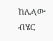ከሌላው ብሄር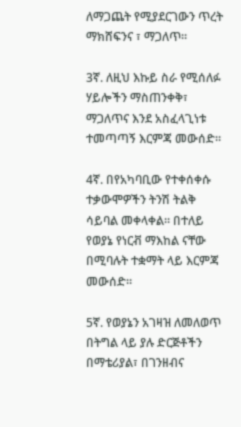ለማጋጨት የሚያደርገውን ጥረት ማክሸፍንና ፣ ማጋለጥ።

3ኛ. ለዚህ እኩይ ስራ የሚሰለፉ ሃይሎችን ማስጠንቀቅ፣ ማጋለጥና እንደ አስፈላጊነቱ ተመጣጣኝ እርምጃ መውሰድ።

4ኛ. በየአካባቢው የተቀሰቀሱ ተቃውሞዎችን ትንሽ ትልቅ ሳይባል መቀላቀል። በተለይ የወያኔ የነርቭ ማእከል ናቸው በሚባሉት ተቋማት ላይ እርምጃ መውሰድ።

5ኛ. የወያኔን አገዛዝ ለመለወጥ በትግል ላይ ያሉ ድርጅቶችን በማቴሪያል፣ በገንዘብና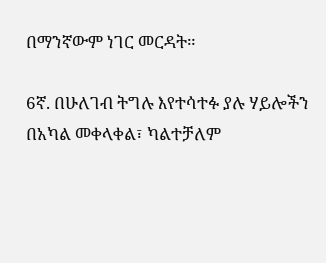በማንኛውም ነገር መርዳት።

6ኛ. በሁለገብ ትግሉ እየተሳተፉ ያሉ ሃይሎችን በአካል መቀላቀል፣ ካልተቻለም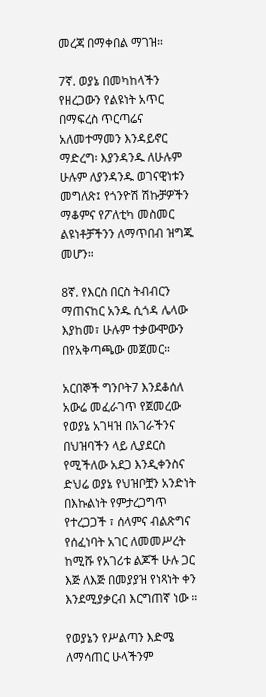መረጃ በማቀበል ማገዝ።

7ኛ. ወያኔ በመካከላችን የዘረጋውን የልዩነት አጥር በማፍረስ ጥርጣሬና አለመተማመን እንዳይኖር ማድረግ፡ እያንዳንዱ ለሁሉም ሁሉም ለያንዳንዱ ወገናዊነቱን መግለጽ፤ የጎንዮሽ ሽኩቻዎችን ማቆምና የፖለቲካ መስመር ልዩነቶቻችንን ለማጥበብ ዝግጁ መሆን።

8ኛ. የእርስ በርስ ትብብርን ማጠናከር አንዱ ሲጎዳ ሌላው እያከመ፣ ሁሉም ተቃውሞውን በየአቅጣጫው መጀመር።

አርበኞች ግንቦት7 እንደቆሰለ አውሬ መፈራገጥ የጀመረው የወያኔ አገዛዝ በአገራችንና በህዝባችን ላይ ሊያደርስ የሚችለው አደጋ እንዲቀንስና ድህሬ ወያኔ የህዝቦቿን አንድነት በእኩልነት የምታረጋግጥ የተረጋጋች ፣ ሰላምና ብልጽግና የሰፈነባት አገር ለመመሥረት ከሚሹ የአገሪቱ ልጆች ሁሉ ጋር እጅ ለእጅ በመያያዝ የነጻነት ቀን እንደሚያቃርብ እርግጠኛ ነው ።

የወያኔን የሥልጣን እድሜ ለማሳጠር ሁላችንም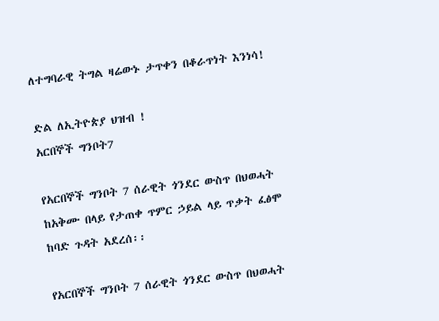ለተግባራዊ ትግል ዛሬውኑ ታጥቀን በቆራጥነት እንነሳ!

ድል ለኢትዮጵያ ህዝብ !
አርበኞች ግንቦት7

የአርበኞች ግንቦት 7 ሰራዊት ጎንደር ውስጥ በህወሓት ከአቅሙ በላይ የታጠቀ ጥምር ኃይል ላይ ጥቃት ፈፅሞ ከባድ ጉዳት አደረሰ፡፡

የአርበኞች ግንቦት 7 ሰራዊት ጎንደር ውስጥ በህወሓት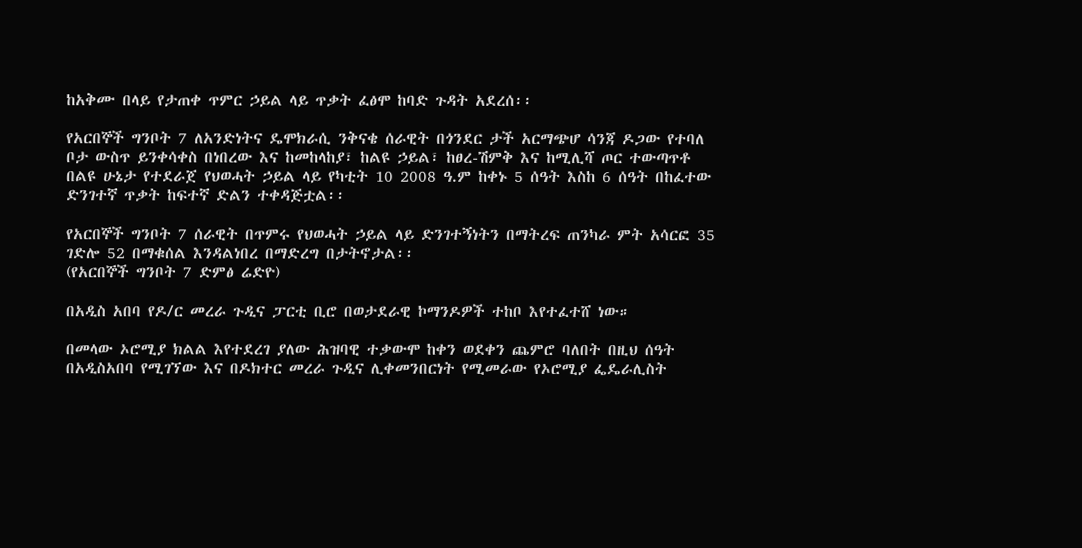ከአቅሙ በላይ የታጠቀ ጥምር ኃይል ላይ ጥቃት ፈፅሞ ከባድ ጉዳት አደረሰ፡፡

የአርበኞች ግንቦት 7 ለአንድነትና ዴሞክራሲ ንቅናቄ ሰራዊት በጎንደር ታች አርማጭሆ ሳንጃ ዶጋው የተባለ ቦታ ውስጥ ይንቀሳቀስ በነበረው እና ከመከላከያ፣ ከልዩ ኃይል፣ ከፀረ-ሽምቅ እና ከሚሊሻ ጦር ተውጣጥቶ በልዩ ሁኔታ የተደራጀ የህወሓት ኃይል ላይ የካቲት 10 2008 ዓ.ም ከቀኑ 5 ሰዓት እስከ 6 ሰዓት በከፈተው ድንገተኛ ጥቃት ከፍተኛ ድልን ተቀዳጅቷል፡፡

የአርበኞች ግንቦት 7 ሰራዊት በጥምሩ የህወሓት ኃይል ላይ ድንገተኝነትን በማትረፍ ጠንካራ ምት አሳርፎ 35 ገድሎ 52 በማቁሰል እንዳልነበረ በማድረግ በታትኖታል፡፡
(የአርበኞች ግንቦት 7 ድምፅ ሬድዮ)

በአዲስ አበባ የዶ/ር መረራ ጉዲና ፓርቲ ቢሮ በወታደራዊ ኮማንዶዎች ተከቦ እየተፈተሸ ነው።

በመላው ኦሮሚያ ክልል እየተደረገ ያለው ሕዝባዊ ተቃውሞ ከቀን ወደቀን ጨምሮ ባለበት በዚህ ሰዓት በአዲስአበባ የሚገኘው እና በዶክተር መረራ ጉዲና ሊቀመንበርነት የሚመራው የኦሮሚያ ፌዴራሊስት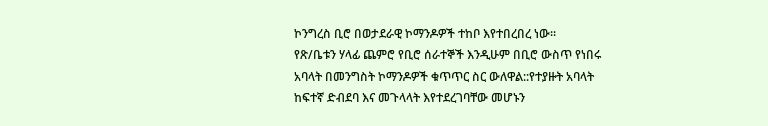ኮንግረስ ቢሮ በወታደራዊ ኮማንዶዎች ተከቦ እየተበረበረ ነው።
የጽ/ቤቱን ሃላፊ ጨምሮ የቢሮ ሰራተኞች እንዲሁም በቢሮ ውስጥ የነበሩ አባላት በመንግስት ኮማንዶዎች ቁጥጥር ስር ውለዋል::የተያዙት አባላት ከፍተኛ ድብደባ እና መጉላላት እየተደረገባቸው መሆኑን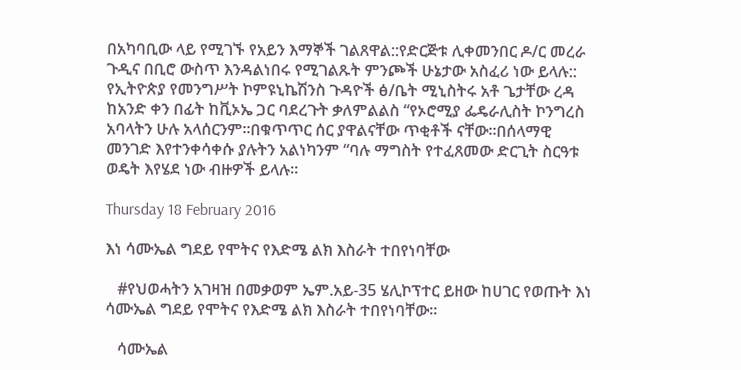በአካባቢው ላይ የሚገኙ የአይን እማኞች ገልጸዋል::የድርጅቱ ሊቀመንበር ዶ/ር መረራ ጉዲና በቢሮ ውስጥ እንዳልነበሩ የሚገልጹት ምንጮች ሁኔታው አስፈሪ ነው ይላሉ::
የኢትዮጵያ የመንግሥት ኮምዩኒኬሽንስ ጉዳዮች ፅ/ቤት ሚኒስትሩ አቶ ጌታቸው ረዳ ከአንድ ቀን በፊት ከቪኦኤ ጋር ባደረጉት ቃለምልልስ “የኦሮሚያ ፌዴራሊስት ኮንግረስ አባላትን ሁሉ አላሰርንም።በቁጥጥር ሰር ያዋልናቸው ጥቂቶች ናቸው።በሰላማዊ መንገድ እየተንቀሳቀሱ ያሉትን አልነካንም “ባሉ ማግስት የተፈጸመው ድርጊት ስርዓቱ ወዴት እየሄደ ነው ብዙዎች ይላሉ።

Thursday 18 February 2016

እነ ሳሙኤል ግደይ የሞትና የእድሜ ልክ እስራት ተበየነባቸው

   #የህወሓትን አገዛዝ በመቃወም ኤም.አይ-35 ሄሊኮፕተር ይዘው ከሀገር የወጡት እነ ሳሙኤል ግደይ የሞትና የእድሜ ልክ እስራት ተበየነባቸው፡፡

   ሳሙኤል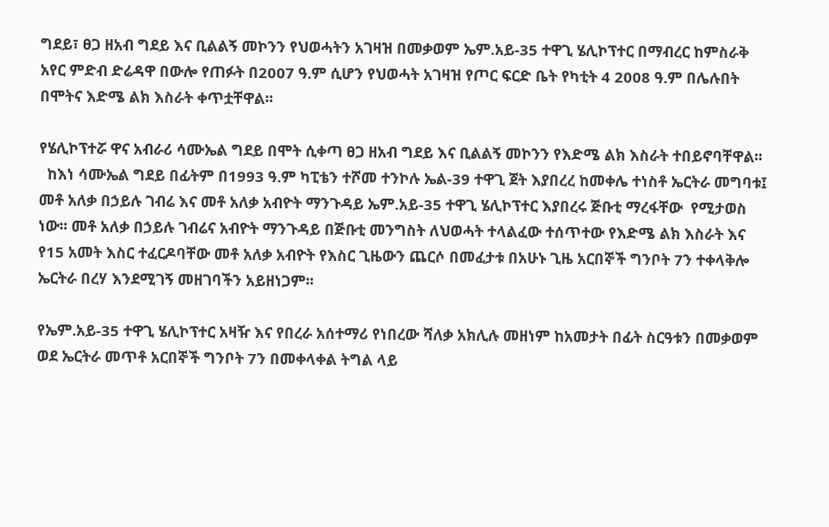ግደይ፣ ፀጋ ዘአብ ግደይ እና ቢልልኝ መኮንን የህወሓትን አገዛዝ በመቃወም ኤም.አይ-35 ተዋጊ ሄሊኮፕተር በማብረር ከምስራቅ አየር ምድብ ድሬዳዋ በውሎ የጠፉት በ2007 ዓ.ም ሲሆን የህወሓት አገዛዝ የጦር ፍርድ ቤት የካቲት 4 2008 ዓ.ም በሌሉበት በሞትና እድሜ ልክ እስራት ቀጥቷቸዋል፡፡

የሄሊኮፕተሯ ዋና አብራሪ ሳሙኤል ግደይ በሞት ሲቀጣ ፀጋ ዘአብ ግደይ እና ቢልልኝ መኮንን የእድሜ ልክ እስራት ተበይኖባቸዋል፡፡
  ከእነ ሳሙኤል ግደይ በፊትም በ1993 ዓ.ም ካፒቴን ተሾመ ተንኮሉ ኤል-39 ተዋጊ ጀት እያበረረ ከመቀሌ ተነስቶ ኤርትራ መግባቱ፤ መቶ አለቃ በኃይሉ ገብሬ እና መቶ አለቃ አብዮት ማንጉዳይ ኤም.አይ-35 ተዋጊ ሄሊኮፕተር እያበረሩ ጅቡቲ ማረፋቸው  የሚታወስ ነው፡፡ መቶ አለቃ በኃይሉ ገብሬና አብዮት ማንጉዳይ በጅቡቲ መንግስት ለህወሓት ተላልፈው ተሰጥተው የእድሜ ልክ እስራት እና የ15 አመት እስር ተፈርዶባቸው መቶ አለቃ አብዮት የእስር ጊዜውን ጨርሶ በመፈታቱ በአሁኑ ጊዜ አርበኞች ግንቦት 7ን ተቀላቅሎ ኤርትራ በረሃ እንደሚገኝ መዘገባችን አይዘነጋም፡፡

የኤም.አይ-35 ተዋጊ ሄሊኮፕተር አዛዥ እና የበረራ አሰተማሪ የነበረው ሻለቃ አክሊሉ መዘነም ከአመታት በፊት ስርዓቱን በመቃወም ወደ ኤርትራ መጥቶ አርበኞች ግንቦት 7ን በመቀላቀል ትግል ላይ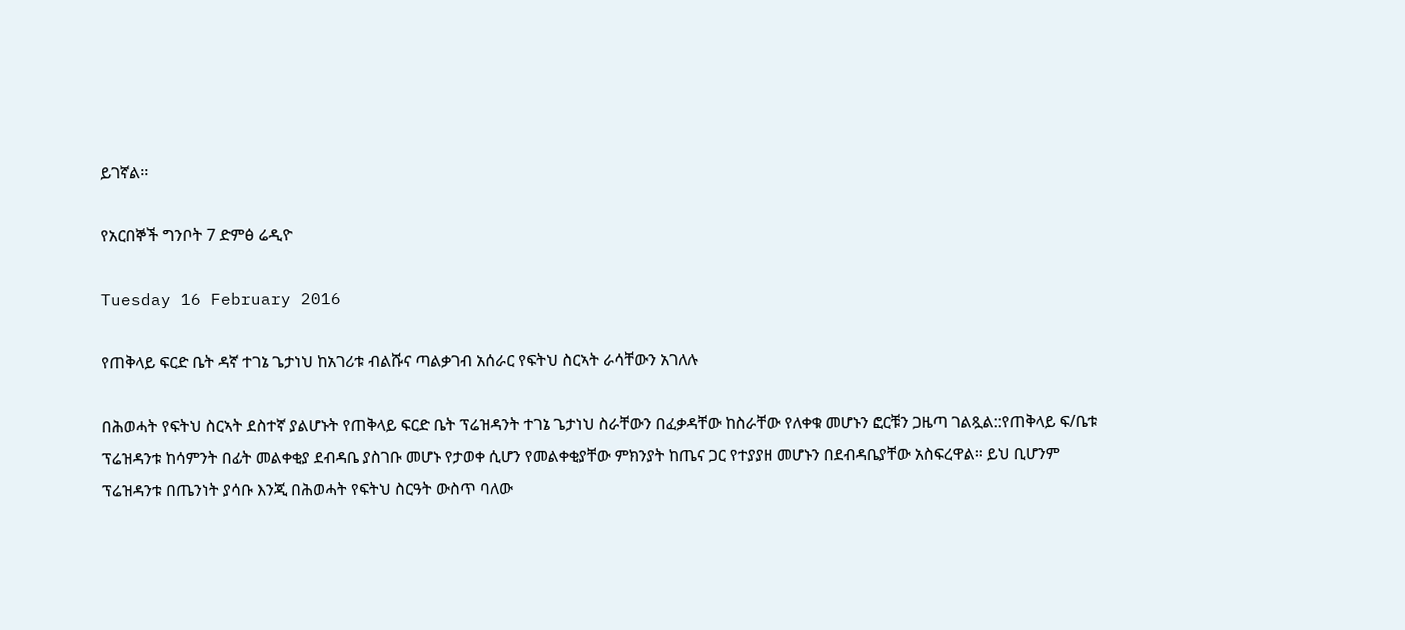ይገኛል፡፡

የአርበኞች ግንቦት 7 ድምፅ ሬዲዮ

Tuesday 16 February 2016

የጠቅላይ ፍርድ ቤት ዳኛ ተገኔ ጌታነህ ከአገሪቱ ብልሹና ጣልቃገብ አሰራር የፍትህ ስርኣት ራሳቸውን አገለሉ

በሕወሓት የፍትህ ስርኣት ደስተኛ ያልሆኑት የጠቅላይ ፍርድ ቤት ፕሬዝዳንት ተገኔ ጌታነህ ስራቸውን በፈቃዳቸው ከስራቸው የለቀቁ መሆኑን ፎርቹን ጋዜጣ ገልጿል::የጠቅላይ ፍ/ቤቱ ፕሬዝዳንቱ ከሳምንት በፊት መልቀቂያ ደብዳቤ ያስገቡ መሆኑ የታወቀ ሲሆን የመልቀቂያቸው ምክንያት ከጤና ጋር የተያያዘ መሆኑን በደብዳቤያቸው አስፍረዋል። ይህ ቢሆንም ፕሬዝዳንቱ በጤንነት ያሳቡ እንጂ በሕወሓት የፍትህ ስርዓት ውስጥ ባለው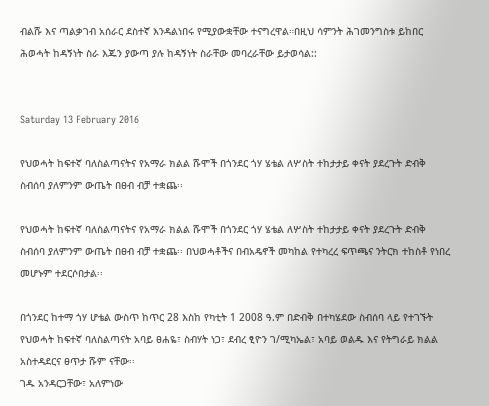ብልሹ እና ጣልቃገብ አሰራር ደስተኛ እንዳልነበሩ የሚያውቋቸው ተናግረዋል።በዚህ ሳምንት ሕገመንግስቱ ይከበር ሕወሓት ከዳኝነት ስራ እጁን ያውጣ ያሉ ከዳኝነት ስራቸው መባረራቸው ይታወሳል::


Saturday 13 February 2016

የህወሓት ከፍተኛ ባለስልጣናትና የአማራ ክልል ሹሞች በጎንደር ጎሃ ሄቴል ለሦስት ተከታታይ ቀናት ያደረጉት ድብቅ ስብሰባ ያለምንም ውጤት በፀብ ብቻ ተቋጨ፡፡

የህወሓት ከፍተኛ ባለስልጣናትና የአማራ ክልል ሹሞች በጎንደር ጎሃ ሄቴል ለሦስት ተከታታይ ቀናት ያደረጉት ድብቅ ስብሰባ ያለምንም ውጤት በፀብ ብቻ ተቋጨ፡፡ በህወሓቶችና በብአዴኖች መካከል የተካረረ ፍጥጫና ንትርክ ተከስቶ የነበረ መሆኑም ተደርሶበታል፡፡

በጎንደር ከተማ ጎሃ ሆቴል ውስጥ ከጥር 28 እስከ የካቲት 1 2008 ዓ.ም በድብቅ በተካሄደው ስብሰባ ላይ የተገኙት የህወሓት ከፍተኛ ባለስልጣናት አባይ ፀሐዬ፣ ስብሃት ነጋ፣ ደብረ ፂዮን ገ/ሚካኤል፣ አባይ ወልዱ እና የትግራይ ክልል አስተዳደርና ፀጥታ ሹም ናቸው፡፡
ገዱ አንዳርጋቸው፣ አለምነው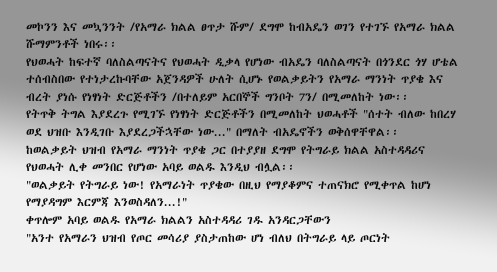መኮንን እና መኳንንት /የአማራ ክልል ፀጥታ ሹም/ ደግሞ ከብአዴን ወገን የተገኙ የአማራ ክልል ሹማምንቶች ነበሩ፡፡
የህወሓት ከፍተኛ ባለስልጣናትና የህወሓት ዲቃላ የሆነው ብአዴን ባለስልጣናት በጎንደር ጎሃ ሆቴል ተሰብስበው የተነታረኩባቸው አጀንዳዎች ሁለት ሲሆኑ የወልቃይትን የአማራ ማንነት ጥያቄ እና ብረት ያነሱ የነፃነት ድርጅቶችን /በተለይም አርበኞች ግንቦት 7ን/ በሚመለከት ነው፡፡
የትጥቅ ትግል እያደረጉ የሚገኙ የነፃነት ድርጅቶችን በሚመለከት ህወሓቶች "ሰተት ብለው ከበረሃ ወደ ህዝቡ እንዲገቡ እያደረጋችኋቸው ነው..." በማለት ብአዴኖችን ወቅሰዋቸዋል፡፡
ከወልቃይት ህዝብ የአማራ ማንነት ጥያቄ ጋር በተያያዘ ደግሞ የትግራይ ክልል አስተዳዳሪና የህወሓት ሊቀ መንበር የሆነው አባይ ወልዱ እንዲህ ብሏል፡፡
"ወልቃይት የትግራይ ነው! የአማራነት ጥያቄው በዚህ የማያቆምና ተጠናክሮ የሚቀጥል ከሆነ የማያዳግም እርምጃ እንወስዳለን...!"
ቀጥሎም አባይ ወልዱ የአማራ ክልልን አስተዳዳሪ ገዱ አንዳርጋቸውን
"አንተ የአማራን ህዝብ የጦር መሳሪያ ያስታጠከው ሆነ ብለህ በትግራይ ላይ ጦርነት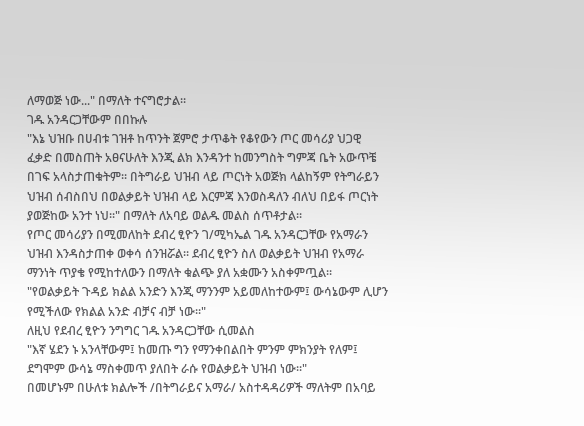ለማወጅ ነው..." በማለት ተናግሮታል፡፡
ገዱ አንዳርጋቸውም በበኩሉ
"እኔ ህዝቡ በሀብቱ ገዝቶ ከጥንት ጀምሮ ታጥቆት የቆየውን ጦር መሳሪያ ህጋዊ ፈቃድ በመስጠት አፀናሁለት እንጂ ልክ እንዳንተ ከመንግስት ግምጃ ቤት አውጥቼ በገፍ አላስታጠቁትም፡፡ በትግራይ ህዝብ ላይ ጦርነት አወጅክ ላልከኝም የትግራይን ህዝብ ሰብስበህ በወልቃይት ህዝብ ላይ እርምጃ እንወስዳለን ብለህ በይፋ ጦርነት ያወጅከው አንተ ነህ፡፡" በማለት ለአባይ ወልዱ መልስ ሰጥቶታል፡፡
የጦር መሳሪያን በሚመለከት ደብረ ፂዮን ገ/ሚካኤል ገዱ አንዳርጋቸው የአማራን ህዝብ እንዳስታጠቀ ወቀሳ ሰንዝሯል፡፡ ደብረ ፂዮን ስለ ወልቃይት ህዝብ የአማራ ማንነት ጥያቄ የሚከተለውን በማለት ቁልጭ ያለ አቋሙን አስቀምጧል፡፡
"የወልቃይት ጉዳይ ክልል አንድን እንጂ ማንንም አይመለከተውም፤ ውሳኔውም ሊሆን የሚችለው የክልል አንድ ብቻና ብቻ ነው፡፡"
ለዚህ የደብረ ፂዮን ንግግር ገዱ አንዳርጋቸው ሲመልስ
"እኛ ሄደን ኑ አንላቸውም፤ ከመጡ ግን የማንቀበልበት ምንም ምክንያት የለም፤ ደግሞም ውሳኔ ማስቀመጥ ያለበት ራሱ የወልቃይት ህዝብ ነው፡፡"
በመሆኑም በሁለቱ ክልሎች /በትግራይና አማራ/ አስተዳዳሪዎች ማለትም በአባይ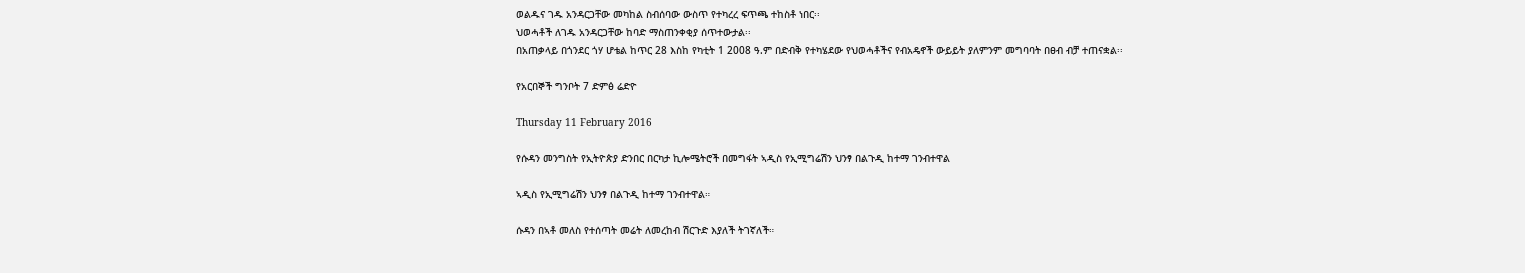ወልዱና ገዱ አንዳርጋቸው መካከል ስብሰባው ውስጥ የተካረረ ፍጥጫ ተከስቶ ነበር፡፡
ህወሓቶች ለገዱ አንዳርጋቸው ከባድ ማስጠንቀቂያ ሰጥተውታል፡፡
በአጠቃላይ በጎንደር ጎሃ ሆቴል ከጥር 28 እስከ የካቲት 1 2008 ዓ.ም በድብቅ የተካሄደው የህወሓቶችና የብአዴኖች ውይይት ያለምንም መግባባት በፀብ ብቻ ተጠናቋል፡፡

የአርበኞች ግንቦት 7 ድምፅ ሬድዮ

Thursday 11 February 2016

የሱዳን መንግስት የኢትዮጵያ ድንበር በርካታ ኪሎሜትሮች በመግፋት ኣዲስ የኢሚግሬሽን ህንፃ በልጉዲ ከተማ ገንብተዋል

ኣዲስ የኢሚግሬሽን ህንፃ በልጉዲ ከተማ ገንብተዋል።

ሱዳን በኣቶ መለስ የተሰጣት መሬት ለመረከብ ሽርጉድ እያለች ትገኛለች።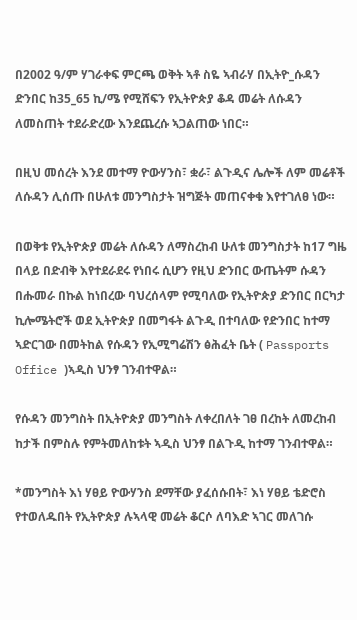በ2002 ዓ/ም ሃገራቀፍ ምርጫ ወቅት ኣቶ ስዬ ኣብራሃ በኢትዮ_ሱዳን ድንበር ከ35_65 ኪ/ሜ የሚሸፍን የኢትዮጵያ ቆዳ መሬት ለሱዳን ለመስጠት ተደራድረው እንደጨረሱ ኣጋልጠው ነበር።

በዚህ መሰረት እንደ መተማ ዮውሃንስ፣ ቋራ፣ ልጉዲና ሌሎች ለም መሬቶች ለሱዳን ሊሰጡ በሁለቱ መንግስታት ዝግጅት መጠናቀቁ እየተገለፀ ነው።

በወቅቱ የኢትዮጵያ መሬት ለሱዳን ለማስረከብ ሁለቱ መንግስታት ከ17 ግዜ በላይ በድብቅ እየተደራደሩ የነበሩ ሲሆን የዚህ ድንበር ውጤትም ሱዳን በሑመራ በኩል ከነበረው ባህረሰላም የሚባለው የኢትዮጵያ ድንበር በርካታ ኪሎሜትሮች ወደ ኢትዮጵያ በመግፋት ልጉዲ በተባለው የድንበር ከተማ ኣድርገው በመትከል የሱዳን የኢሚግሬሽን ፅሕፈት ቤት ( Passports Office )ኣዲስ ህንፃ ገንብተዋል።

የሱዳን መንግስት በኢትዮጵያ መንግስት ለቀረበለት ገፀ በረከት ለመረከብ ከታች በምስሉ የምትመለከቱት ኣዲስ ህንፃ በልጉዲ ከተማ ገንብተዋል።

*መንግስት እነ ሃፀይ ዮውሃንስ ደማቸው ያፈሰሱበት፣ እነ ሃፀይ ቴድሮስ የተወለዱበት የኢትዮጵያ ሉኣላዊ መሬት ቆርሶ ለባእድ ኣገር መለገሱ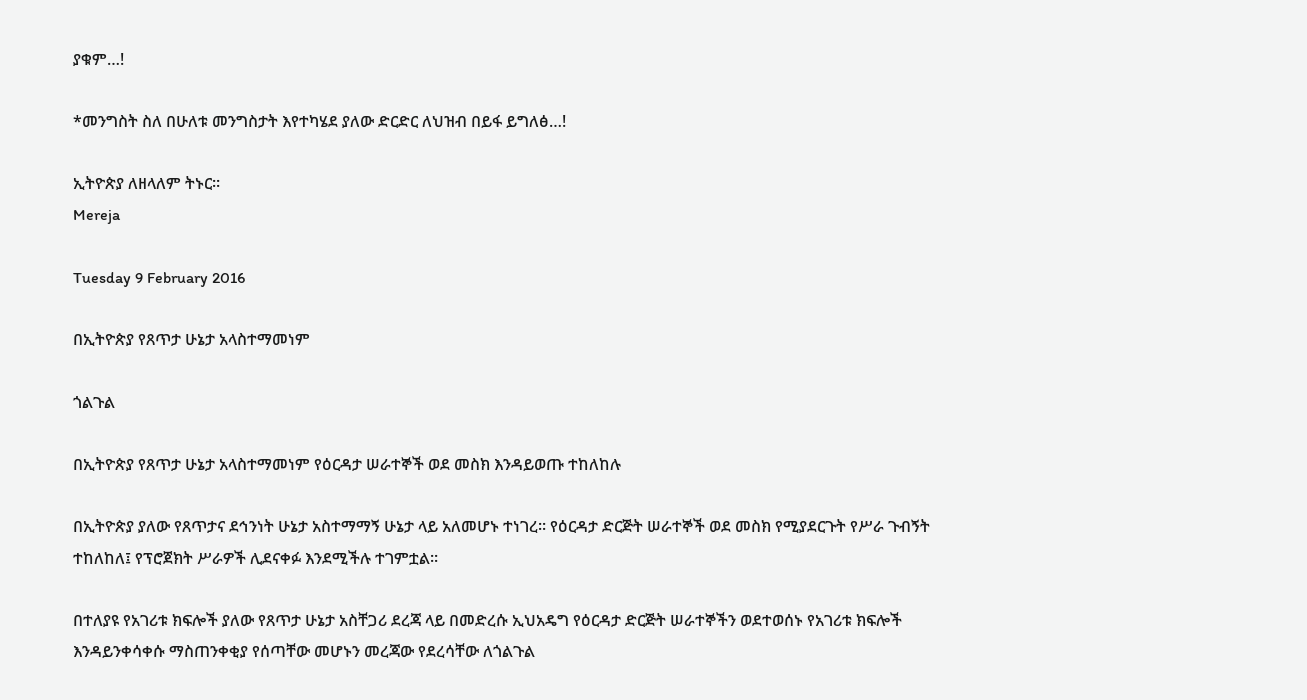ያቁም…!

*መንግስት ስለ በሁለቱ መንግስታት እየተካሄደ ያለው ድርድር ለህዝብ በይፋ ይግለፅ…!

ኢትዮጵያ ለዘላለም ትኑር።
Mereja

Tuesday 9 February 2016

በኢትዮጵያ የጸጥታ ሁኔታ አላስተማመነም

ጎልጉል

በኢትዮጵያ የጸጥታ ሁኔታ አላስተማመነም የዕርዳታ ሠራተኞች ወደ መስክ እንዳይወጡ ተከለከሉ

በኢትዮጵያ ያለው የጸጥታና ደኅንነት ሁኔታ አስተማማኝ ሁኔታ ላይ አለመሆኑ ተነገረ፡፡ የዕርዳታ ድርጅት ሠራተኞች ወደ መስክ የሚያደርጉት የሥራ ጉብኝት ተከለከለ፤ የፕሮጀክት ሥራዎች ሊደናቀፉ እንደሚችሉ ተገምቷል፡፡

በተለያዩ የአገሪቱ ክፍሎች ያለው የጸጥታ ሁኔታ አስቸጋሪ ደረጃ ላይ በመድረሱ ኢህአዴግ የዕርዳታ ድርጅት ሠራተኞችን ወደተወሰኑ የአገሪቱ ክፍሎች እንዳይንቀሳቀሱ ማስጠንቀቂያ የሰጣቸው መሆኑን መረጃው የደረሳቸው ለጎልጉል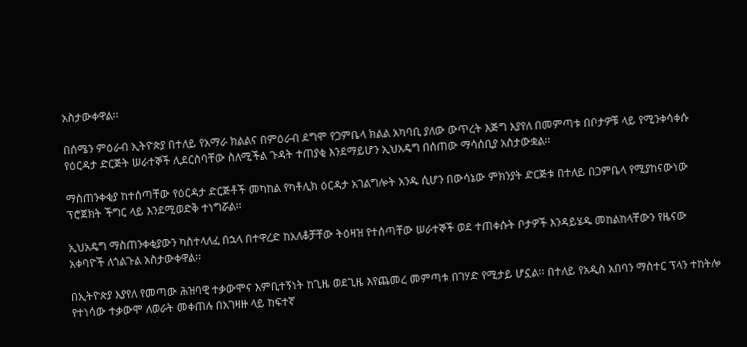አስታውቀዋል፡፡

በሰሜን ምዕራብ ኢትዮጵያ በተለይ የአማራ ክልልና በምዕራብ ደግሞ የጋምቤላ ክልል አካባቢ ያለው ውጥረት እጅግ እያየለ በመምጣቱ በቦታዎቹ ላይ የሚንቀሳቀሱ የዕርዳታ ድርጅት ሠራተኞች ሊደርስባቸው ስለሚችል ጉዳት ተጠያቂ እንደማይሆን ኢህአዴግ በሰጠው ማሳሰቢያ አስታውቋል፡፡

ማስጠንቀቂያ ከተሰጣቸው የዕርዳታ ድርጅቶች መካከል የካቶሊክ ዕርዳታ አገልግሎት አንዱ ሲሆን በውሳኔው ምክንያት ድርጅቱ በተለይ በጋምቤላ የሚያከናውነው ፕሮጀክት ችግር ላይ እንደሚወድቅ ተነግሯል፡፡

ኢህአዴግ ማስጠንቀቂያውን ካስተላለፈ በኋላ በተዋረድ ከአለቆቻቸው ትዕዛዝ የተሰጣቸው ሠራተኞች ወደ ተጠቀሱት ቦታዎች እንዳይሄዱ መከልከላቸውን የዜናው አቀባዮች ለጎልጉል አስታውቀዋል፡፡

በኢትዮጵያ እያየለ የመጣው ሕዝባዊ ተቃውሞና እምቢተኝነት ከጊዜ ወደጊዜ እየጨመረ መምጣቱ በገሃድ የሚታይ ሆኗል፡፡ በተለይ የአዲስ አበባን ማስተር ፕላን ተከትሎ የተነሳው ተቃውሞ ለወራት መቀጠሉ በአገዛዙ ላይ ከፍተኛ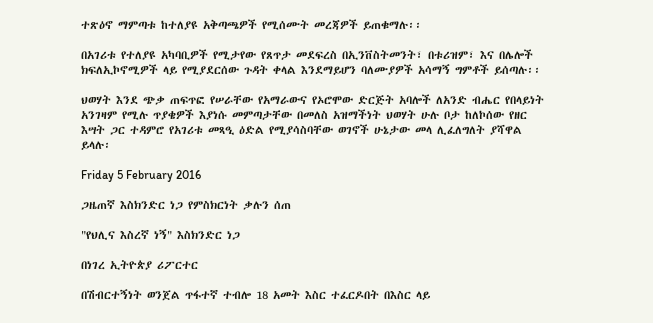ተጽዕኖ ማምጣቱ ከተለያዩ አቅጣጫዎች የሚሰሙት መረጃዎች ይጠቁማሉ፡፡

በአገሪቱ የተለያዩ አካባቢዎች የሚታየው የጸጥታ መደፍረስ በኢንቨስትመንት፣ በቱሪዝም፣ እና በሌሎች ክፍለኢኮኖሚዎች ላይ የሚያደርሰው ጉዳት ቀላል እንደማይሆን ባለሙያዎች አሳማኝ ግምቶች ይሰጣሉ፡፡

ህወሃት እንደ ጭቃ ጠፍጥፎ የሠራቸው የአማራውና የኦሮሞው ድርጅት አባሎች ለአንድ ብሔር የበላይነት አንገዛም የሚሉ ጥያቄዎች እያነሱ መምጣታቸው በመለስ አዝማችነት ህወሃት ሁሉ ቦታ ከለኮሰው የዘር እሣት ጋር ተዳምሮ የአገሪቱ መጻዒ ዕድል የሚያሳስባቸው ወገኖች ሁኔታው መላ ሊፈለግለት ያሻዋል ይላሉ፡

Friday 5 February 2016

ጋዜጠኛ እስክንድር ነጋ የምስክርነት ቃሉን ሰጠ

"የህሊና እስረኛ ነኝ" እስክንድር ነጋ

በነገረ ኢትዮጵያ ሪፖርተር

በሽብርተኝነት ወንጀል ጥፋተኛ ተብሎ 18 አመት እስር ተፈርዶበት በእስር ላይ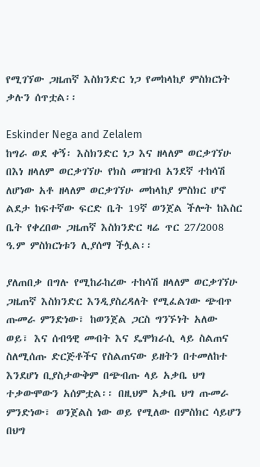የሚገኘው ጋዜጠኛ እስክንድር ነጋ የመከላከያ ምስክርነት ቃሉን ሰጥቷል፡፡

Eskinder Nega and Zelalem
ከግራ ወደ ቀኝ፡ እስክንድር ነጋ እና ዘላለም ወርቃገኘሁ
በእነ ዘላለም ወርቃገኘሁ የክስ መዝገብ አንደኛ ተከሳሽ ለሆነው አቶ ዘላለም ወርቃገኘሁ መከላከያ ምስክር ሆኖ ልደታ ከፍተኛው ፍርድ ቤት 19ኛ ወንጀል ችሎት ከእስር ቤት የቀረበው ጋዜጠኛ እስክንድር ዛሬ ጥር 27/2008 ዓ.ም ምስክርነቱን ሊያሰማ ችሏል፡፡

ያለጠበቃ በግሉ የሚከራከረው ተከሳሽ ዘላለም ወርቃገኘሁ ጋዜጠኛ እስክንድር እንዲያስረዳለት የሚፈልገው ጭብጥ ጡመራ ምንድነው፣ ከወንጀል ጋርስ ግንኙነት አለው ወይ፣ እና ሰብዓዊ መብት እና ዴሞክራሲ ላይ ስልጠና ስለሚሰጡ ድርጅቶችና የስልጠናው ይዘትን በተመለከተ እንደሆነ ቢያስታውቅም በጭብጡ ላይ አቃቤ ህግ ተቃውሞውን አሰምቷል፡፡ በዚህም አቃቤ ህግ ጡመራ ምንድነው፣ ወንጀልስ ነው ወይ የሚለው በምስክር ሳይሆን በህግ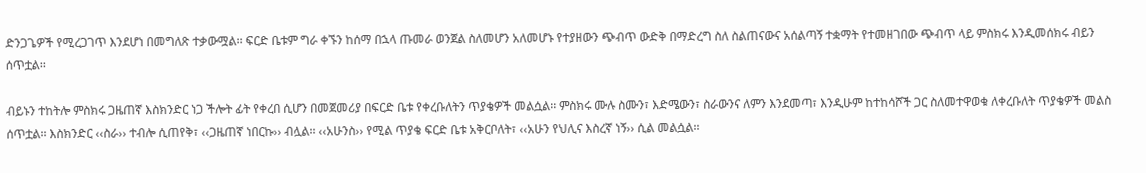ድንጋጌዎች የሚረጋገጥ እንደሆነ በመግለጽ ተቃውሟል፡፡ ፍርድ ቤቱም ግራ ቀኙን ከሰማ በኋላ ጡመራ ወንጀል ስለመሆን አለመሆኑ የተያዘውን ጭብጥ ውድቅ በማድረግ ስለ ስልጠናውና አሰልጣኝ ተቋማት የተመዘገበው ጭብጥ ላይ ምስክሩ እንዲመሰክሩ ብይን ሰጥቷል፡፡

ብይኑን ተከትሎ ምስክሩ ጋዜጠኛ እስክንድር ነጋ ችሎት ፊት የቀረበ ሲሆን በመጀመሪያ በፍርድ ቤቱ የቀረቡለትን ጥያቄዎች መልሷል፡፡ ምስክሩ ሙሉ ስሙን፣ እድሜውን፣ ስራውንና ለምን እንደመጣ፣ እንዲሁም ከተከሳሾች ጋር ስለመተዋወቁ ለቀረቡለት ጥያቄዎች መልስ ሰጥቷል፡፡ እስክንድር ‹‹ስራ›› ተብሎ ሲጠየቅ፣ ‹‹ጋዜጠኛ ነበርኩ›› ብሏል፡፡ ‹‹አሁንስ›› የሚል ጥያቄ ፍርድ ቤቱ አቅርቦለት፣ ‹‹አሁን የህሊና እስረኛ ነኝ›› ሲል መልሷል፡፡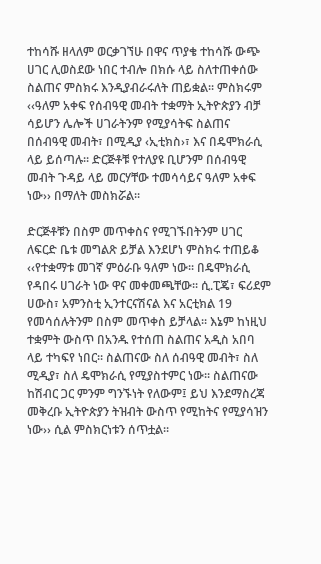ተከሳሹ ዘላለም ወርቃገኘሁ በዋና ጥያቄ ተከሳሹ ውጭ ሀገር ሊወስደው ነበር ተብሎ በክሱ ላይ ስለተጠቀሰው ስልጠና ምስክሩ እንዲያብራሩለት ጠይቋል፡፡ ምስክሩም ‹‹ዓለም አቀፍ የሰብዓዊ መብት ተቋማት ኢትዮጵያን ብቻ ሳይሆን ሌሎች ሀገራትንም የሚያሳትፍ ስልጠና በሰብዓዊ መብት፣ በሚዲያ ‹ኢቲክስ›፣ እና በዴሞክራሲ ላይ ይሰጣሉ፡፡ ድርጅቶቹ የተለያዩ ቢሆንም በሰብዓዊ መብት ጉዳይ ላይ መርሃቸው ተመሳሳይና ዓለም አቀፍ ነው›› በማለት መስክሯል፡፡

ድርጅቶቹን በስም መጥቀስና የሚገኙበትንም ሀገር ለፍርድ ቤቱ መግልጽ ይቻል እንደሆነ ምስክሩ ተጠይቆ ‹‹የተቋማቱ መገኛ ምዕራቡ ዓለም ነው፡፡ በዴሞክራሲ የዳበሩ ሀገራት ነው ዋና መቀመጫቸው፡፡ ሲ.ፒጄ፣ ፍሪደም ሀውስ፣ አምንስቲ ኢንተርናሽናል እና አርቲክል 19 የመሳሰሉትንም በስም መጥቀስ ይቻላል፡፡ እኔም ከነዚህ ተቋምት ውስጥ በአንዱ የተሰጠ ስልጠና አዲስ አበባ ላይ ተካፍየ ነበር፡፡ ስልጠናው ስለ ሰብዓዊ መብት፣ ስለ ሚዲያ፣ ስለ ዴሞክራሲ የሚያስተምር ነው፡፡ ስልጠናው ከሽብር ጋር ምንም ግንኙነት የለውም፤ ይህ እንደማስረጃ መቅረቡ ኢትዮጵያን ትዝብት ውስጥ የሚከትና የሚያሳዝን ነው›› ሲል ምስክርነቱን ሰጥቷል፡፡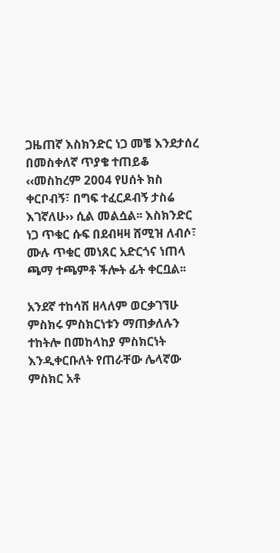ጋዜጠኛ እስክንድር ነጋ መቼ እንደታሰረ በመስቀለኛ ጥያቄ ተጠይቆ ‹‹መስከረም 2004 የሀሰት ክስ ቀርቦብኝ፣ በግፍ ተፈርዶብኝ ታስሬ እገኛለሁ›› ሲል መልሷል፡፡ እስክንድር ነጋ ጥቁር ሱፍ በደብዛዛ ሸሚዝ ለብሶ፣ ሙሉ ጥቁር መነጸር አድርጎና ነጠላ ጫማ ተጫምቶ ችሎት ፊት ቀርቧል፡፡

አንደኛ ተከሳሽ ዘላለም ወርቃገኘሁ ምስክሩ ምስክርነቱን ማጠቃለሉን ተከትሎ በመከላከያ ምስክርነት እንዲቀርቡለት የጠራቸው ሌላኛው ምስክር አቶ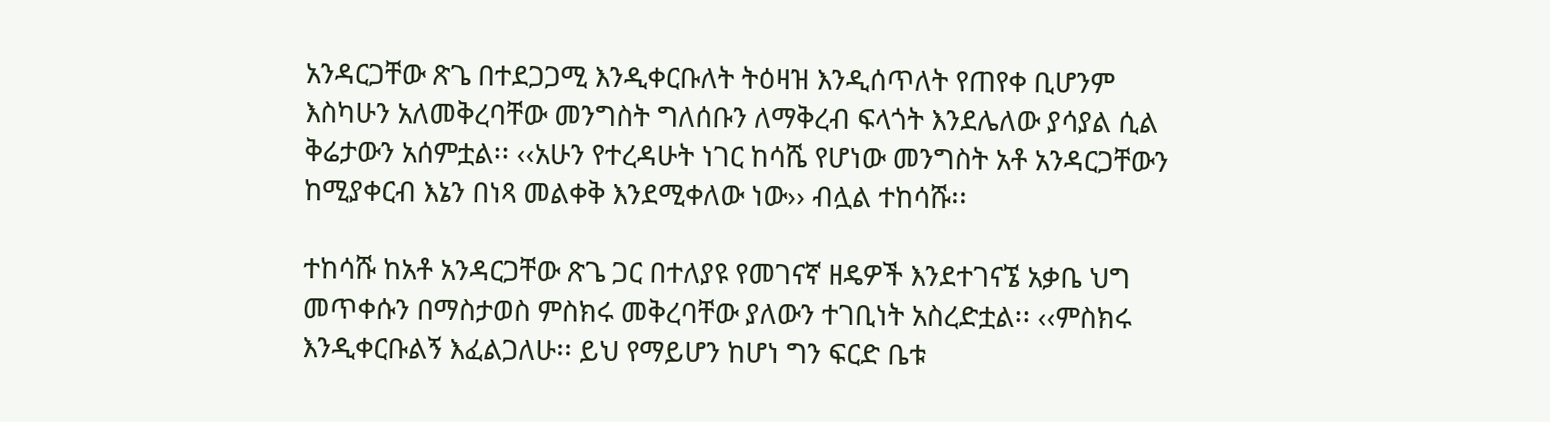አንዳርጋቸው ጽጌ በተደጋጋሚ እንዲቀርቡለት ትዕዛዝ እንዲሰጥለት የጠየቀ ቢሆንም እስካሁን አለመቅረባቸው መንግስት ግለሰቡን ለማቅረብ ፍላጎት እንደሌለው ያሳያል ሲል ቅሬታውን አሰምቷል፡፡ ‹‹አሁን የተረዳሁት ነገር ከሳሼ የሆነው መንግስት አቶ አንዳርጋቸውን ከሚያቀርብ እኔን በነጻ መልቀቅ እንደሚቀለው ነው›› ብሏል ተከሳሹ፡፡

ተከሳሹ ከአቶ አንዳርጋቸው ጽጌ ጋር በተለያዩ የመገናኛ ዘዴዎች እንደተገናኜ አቃቤ ህግ መጥቀሱን በማስታወስ ምስክሩ መቅረባቸው ያለውን ተገቢነት አስረድቷል፡፡ ‹‹ምስክሩ እንዲቀርቡልኝ እፈልጋለሁ፡፡ ይህ የማይሆን ከሆነ ግን ፍርድ ቤቱ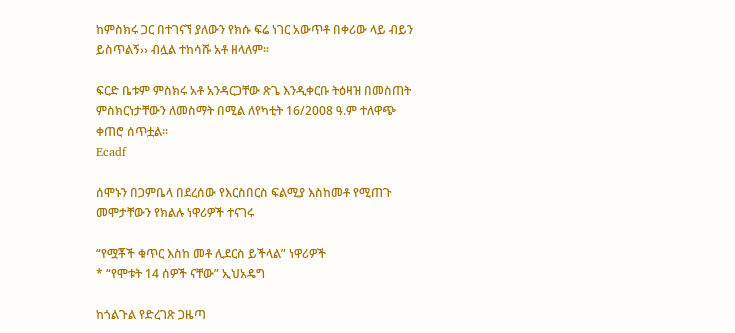ከምስክሩ ጋር በተገናኘ ያለውን የክሱ ፍሬ ነገር አውጥቶ በቀሪው ላይ ብይን ይስጥልኝ›› ብሏል ተከሳሹ አቶ ዘላለም፡፡

ፍርድ ቤቱም ምስክሩ አቶ አንዳርጋቸው ጽጌ እንዲቀርቡ ትዕዛዝ በመስጠት ምስክርነታቸውን ለመስማት በሚል ለየካቲት 16/2008 ዓ.ም ተለዋጭ ቀጠሮ ሰጥቷል፡፡
Ecadf

ሰሞኑን በጋምቤላ በደረሰው የእርስበርስ ፍልሚያ እስከመቶ የሚጠጉ መሞታቸውን የክልሉ ነዋሪዎች ተናገሩ

“የሟቾች ቁጥር እስከ መቶ ሊደርስ ይችላል” ነዋሪዎች
* “የሞቱት 14 ሰዎች ናቸው” ኢህአዴግ

ከጎልጉል የድረገጽ ጋዜጣ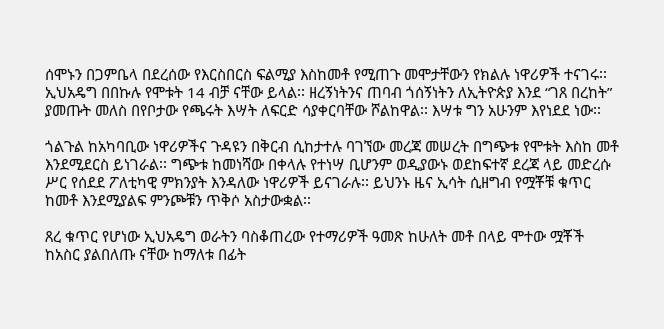ሰሞኑን በጋምቤላ በደረሰው የእርስበርስ ፍልሚያ እስከመቶ የሚጠጉ መሞታቸውን የክልሉ ነዋሪዎች ተናገሩ፡፡ ኢህአዴግ በበኩሉ የሞቱት 14 ብቻ ናቸው ይላል፡፡ ዘረኝነትንና ጠባብ ጎሰኝነትን ለኢትዮጵያ እንደ “ገጸ በረከት” ያመጡት መለስ በየቦታው የጫሩት እሣት ለፍርድ ሳያቀርባቸው ሾልከዋል፡፡ እሣቱ ግን አሁንም እየነደደ ነው፡፡

ጎልጉል ከአካባቢው ነዋሪዎችና ጉዳዩን በቅርብ ሲከታተሉ ባገኘው መረጃ መሠረት በግጭቱ የሞቱት እስከ መቶ እንደሚደርስ ይነገራል፡፡ ግጭቱ ከመነሻው በቀላሉ የተነሣ ቢሆንም ወዲያውኑ ወደከፍተኛ ደረጃ ላይ መድረሱ ሥር የሰደደ ፖለቲካዊ ምክንያት እንዳለው ነዋሪዎች ይናገራሉ፡፡ ይህንኑ ዜና ኢሳት ሲዘግብ የሟቾቹ ቁጥር ከመቶ እንደሚያልፍ ምንጮቹን ጥቅሶ አስታውቋል፡፡

ጸረ ቁጥር የሆነው ኢህአዴግ ወራትን ባስቆጠረው የተማሪዎች ዓመጽ ከሁለት መቶ በላይ ሞተው ሟቾች ከአስር ያልበለጡ ናቸው ከማለቱ በፊት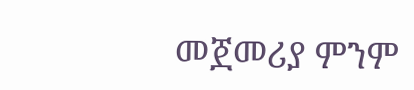መጀመሪያ ምንም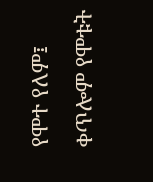የሞተ የለም፤ ቀጥሎም የሞቱት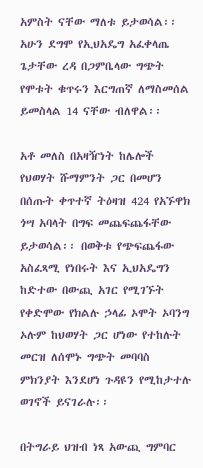አምስት ናቸው ማለቱ ይታወሳል፡፡ አሁን ደግሞ የኢህአዴግ አፈቀላጤ ጌታቸው ረዳ በጋምቤላው ግጭት የሞቱት ቁጥሩን እርግጠኛ ለማስመሰል ይመስላል 14 ናቸው ብለዋል፡፡

አቶ መለስ በአዛዥነት ከሌሎች የህወሃት ሹማምንት ጋር በመሆን በሰጡት ቀጥተኛ ትዕዛዝ 424 የአኙዋክ ጎሣ አባላት በግፍ መጨፍጨፋቸው ይታወሳል፡፡ በወቅቱ የጭፍጨፋው አስፈጻሚ የነበሩት እና ኢህአዴግን ከድተው በውጪ አገር የሚገኙት የቀድሞው የክልሉ ኃላፊ ኦሞት ኦባንግ ኦሉም ከህወሃት ጋር ሆነው የተከሉት መርዝ ለሰሞኑ ግጭት መባባስ ምክንያት እንደሆነ ጉዳዩን የሚከታተሉ ወገኖች ይናገራሉ፡፡

በትግራይ ህዝብ ነጻ አውጪ ግምባር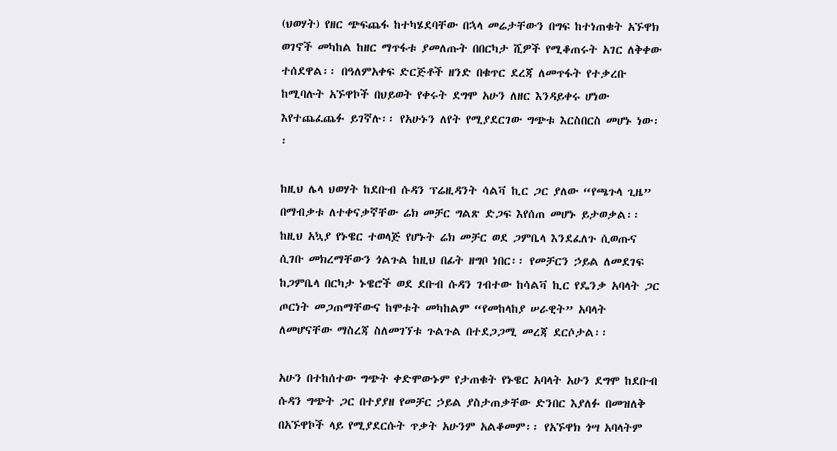(ህወሃት) የዘር ጭፍጨፋ ከተካሄደባቸው በኋላ መሬታቸውን በግፍ ከተነጠቁት አኙዋክ ወገኖች መካከል ከዘር ማጥፋቱ ያመለጡት በበርካታ ሺዎች የሚቆጠሩት አገር ለቅቀው ተሰደዋል፡፡ በዓለምአቀፍ ድርጅቶች ዘንድ በቁጥር ደረጃ ለመጥፋት የተቃረቡ ከሚባሉት አኙዋኮች በህይወት የቀሩት ደግሞ አሁን ለዘር እንዳይቀሩ ሆነው እየተጨፈጨፉ ይገኛሉ፡፡ የአሁኑን ለየት የሚያደርገው ግጭቱ እርስበርስ መሆኑ ነው፡፡

ከዚህ ሌላ ህወሃት ከደቡብ ሱዳን ፕሬዚዳንት ሳልቫ ኪር ጋር ያለው “የጫጉላ ጊዜ” በማብቃቱ ለተቀናቃኛቸው ሬክ መቻር ግልጽ ድጋፍ እየሰጠ መሆኑ ይታወቃል፡፡ ከዚህ አኳያ የኑዌር ተወላጅ የሆኑት ሬክ መቻር ወደ ጋምቤላ እንደፈለጉ ሲወጡና ሲገቡ መክረማቸውን ጎልጉል ከዚህ በፊት ዘግቦ ነበር፡፡ የመቻርን ኃይል ለመደገፍ ከጋምቤላ በርካታ ኑዌሮች ወደ ደቡብ ሱዳን ገብተው ከሳልቫ ኪር የዴንቃ አባላት ጋር ጦርነት መጋጠማቸውና ከሞቱት መካከልም “የመከላከያ ሠራዊት” አባላት ለመሆናቸው ማስረጃ ስለመገኘቱ ጉልጉል በተደጋጋሚ መረጃ ደርሶታል፡፡

አሁን በተከሰተው ግጭት ቀድሞውኑም የታጠቁት የኑዌር አባላት አሁን ደግሞ ከደቡብ ሱዳን ግጭት ጋር በተያያዘ የመቻር ኃይል ያስታጠቃቸው ድንበር እያለፉ በመዝለቅ በአኙዋኮች ላይ የሚያደርሱት ጥቃት አሁንም አልቆመም፡፡ የአኙዋክ ጎሣ አባላትም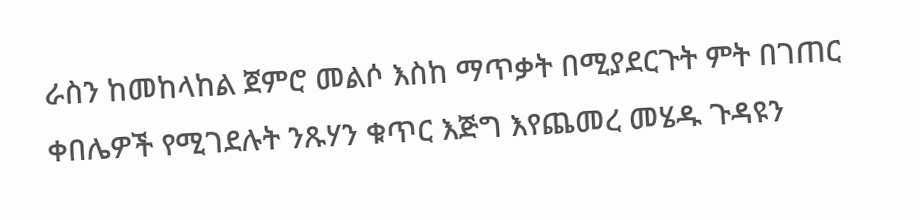ራስን ከመከላከል ጀምሮ መልሶ እስከ ማጥቃት በሚያደርጉት ምት በገጠር ቀበሌዎች የሚገደሉት ንጹሃን ቁጥር እጅግ እየጨመረ መሄዱ ጉዳዩን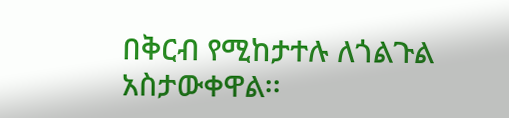በቅርብ የሚከታተሉ ለጎልጉል አስታውቀዋል፡፡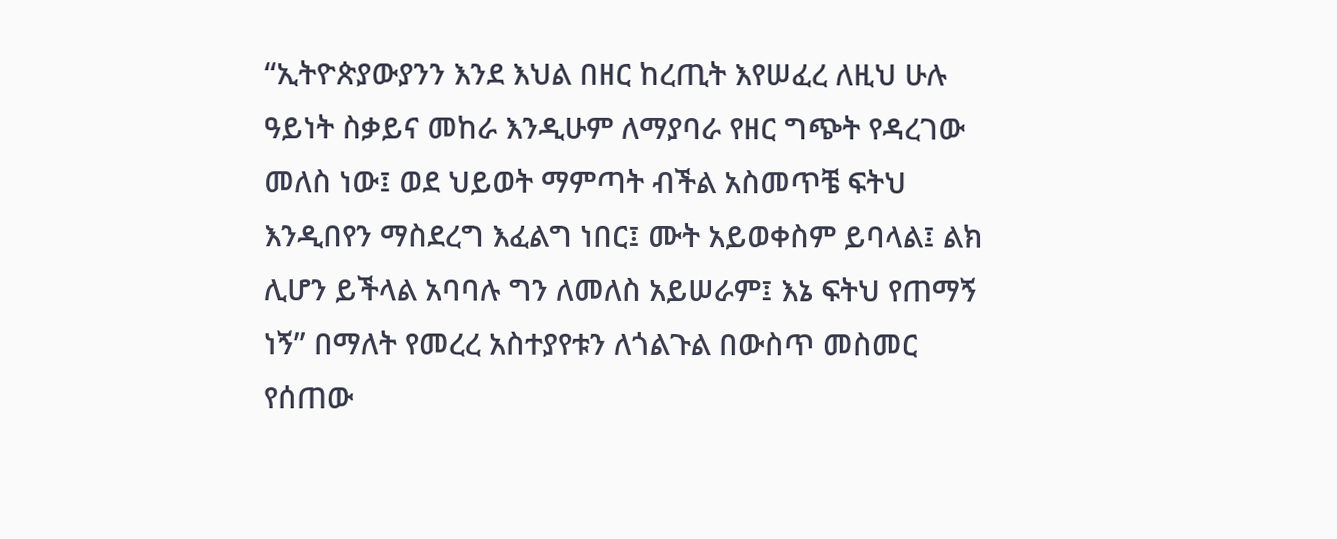“ኢትዮጵያውያንን እንደ እህል በዘር ከረጢት እየሠፈረ ለዚህ ሁሉ ዓይነት ስቃይና መከራ እንዲሁም ለማያባራ የዘር ግጭት የዳረገው መለስ ነው፤ ወደ ህይወት ማምጣት ብችል አስመጥቼ ፍትህ እንዲበየን ማስደረግ እፈልግ ነበር፤ ሙት አይወቀስም ይባላል፤ ልክ ሊሆን ይችላል አባባሉ ግን ለመለስ አይሠራም፤ እኔ ፍትህ የጠማኝ ነኝ” በማለት የመረረ አስተያየቱን ለጎልጉል በውስጥ መስመር የሰጠው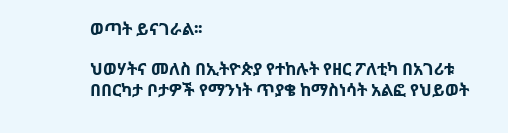ወጣት ይናገራል፡፡

ህወሃትና መለስ በኢትዮጵያ የተከሉት የዘር ፖለቲካ በአገሪቱ በበርካታ ቦታዎች የማንነት ጥያቄ ከማስነሳት አልፎ የህይወት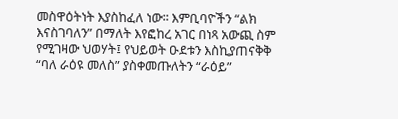መስዋዕትነት እያስከፈለ ነው፡፡ እምቢባዮችን “ልክ እናስገባለን” በማለት እየፎከረ አገር በነጻ አውጪ ስም የሚገዛው ህወሃት፤ የህይወት ዑደቱን እስኪያጠናቅቅ “ባለ ራዕዩ መለስ” ያስቀመጡለትን “ራዕይ”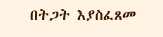በትጋት እያስፈጸመ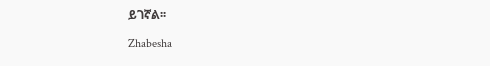ይገኛል፡፡

Zhabesha